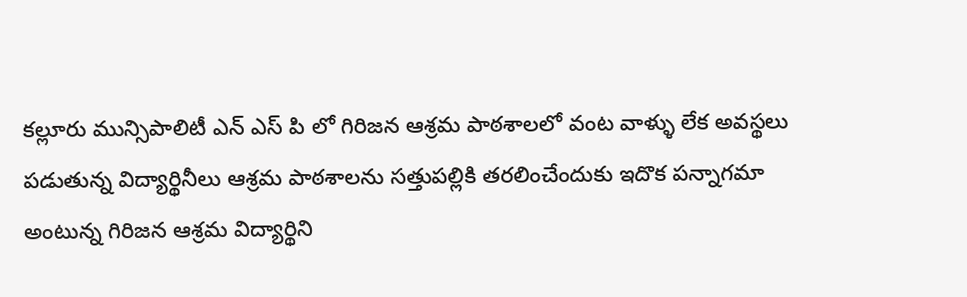కల్లూరు మున్సిపాలిటీ ఎన్ ఎస్ పి లో గిరిజన ఆశ్రమ పాఠశాలలో వంట వాళ్ళు లేక అవస్థలు పడుతున్న విద్యార్థినీలు ఆశ్రమ పాఠశాలను సత్తుపల్లికి తరలించేందుకు ఇదొక పన్నాగమా అంటున్న గిరిజన ఆశ్రమ విద్యార్థిని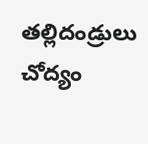తల్లిదండ్రులు చోద్యం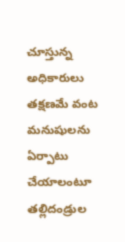చూస్తున్న అధికారులు తక్షణమే వంట మనుషులను ఏర్పాటు చేయాలంటూ తల్లిదండ్రుల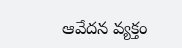ఆవేదన వ్యక్తం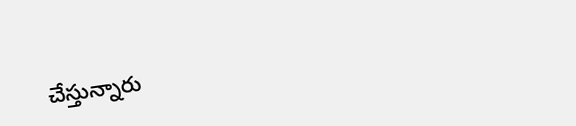చేస్తున్నారు